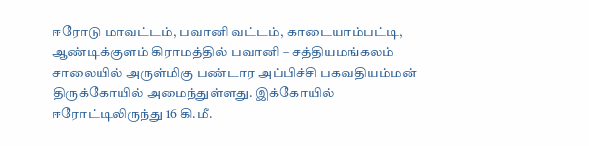ஈரோடு மாவட்டம், பவானி வட்டம், காடையாம்பட்டி, ஆண்டிக்குளம் கிராமத்தில் பவானி – சத்தியமங்கலம் சாலையில் அருள்மிகு பண்டார அப்பிச்சி பகவதியம்மன் திருக்கோயில் அமைந்துள்ளது. இக்கோயில் ஈரோட்டிலிருந்து 16 கி.மீ.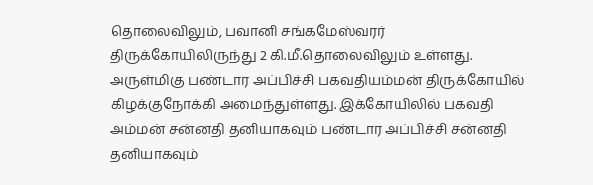தொலைவிலும், பவானி சங்கமேஸ்வரர் திருக்கோயிலிருந்து 2 கி.மீ.தொலைவிலும் உள்ளது. அருள்மிகு பண்டார அப்பிச்சி பகவதியம்மன் திருக்கோயில் கிழக்குநோக்கி அமைந்துள்ளது. இக்கோயிலில் பகவதி அம்மன் சன்னதி தனியாகவும் பண்டார அப்பிச்சி சன்னதி தனியாகவும்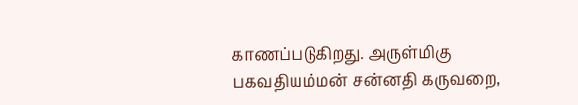காணப்படுகிறது. அருள்மிகு பகவதியம்மன் சன்னதி கருவறை,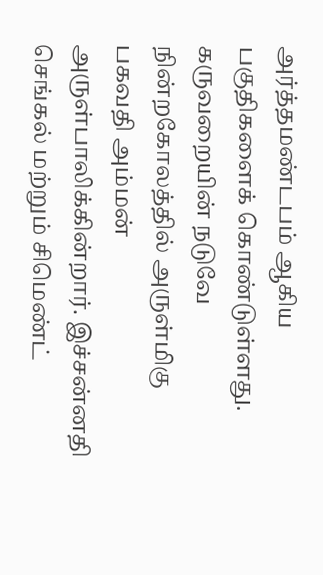அர்த்தமண்டபம் ஆகிய பகுதிகளைக் கொண்டுள்ளது. கருவறையின் நடுவே நின்றகோலத்தில் அருள்மிகு பகவதி அம்மன் அருள்பாலிக்கின்றார். இச்சன்னதி செங்கல் மற்றும் சிமெண்ட்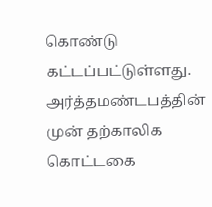கொண்டு கட்டப்பட்டுள்ளது. அர்த்தமண்டபத்தின் முன் தற்காலிக கொட்டகை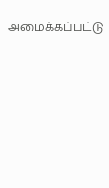அமைக்கப்பட்டு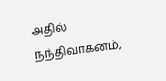அதில் நந்திவாகனம்,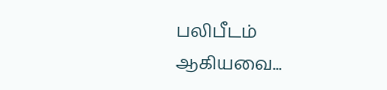பலிபீடம் ஆகியவை...